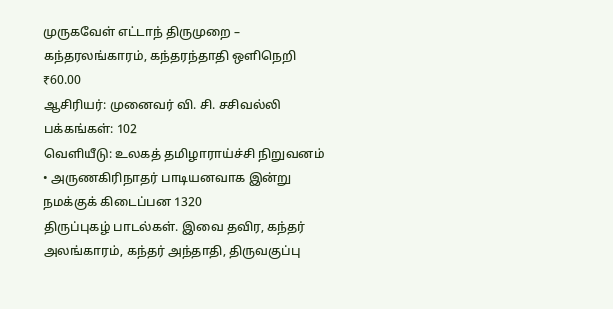முருகவேள் எட்டாந் திருமுறை – கந்தரலங்காரம், கந்தரந்தாதி ஒளிநெறி
₹60.00
ஆசிரியர்: முனைவர் வி. சி. சசிவல்லி
பக்கங்கள்: 102
வெளியீடு: உலகத் தமிழாராய்ச்சி நிறுவனம்
• அருணகிரிநாதர் பாடியனவாக இன்று நமக்குக் கிடைப்பன 1320
திருப்புகழ் பாடல்கள். இவை தவிர, கந்தர் அலங்காரம், கந்தர் அந்தாதி, திருவகுப்பு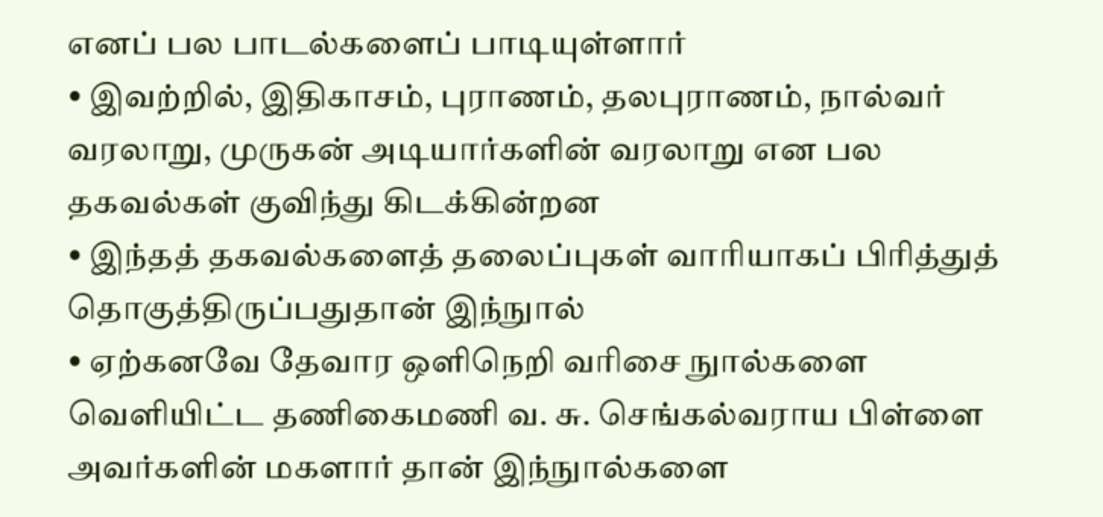எனப் பல பாடல்களைப் பாடியுள்ளார்
• இவற்றில், இதிகாசம், புராணம், தலபுராணம், நால்வர் வரலாறு, முருகன் அடியார்களின் வரலாறு என பல தகவல்கள் குவிந்து கிடக்கின்றன
• இந்தத் தகவல்களைத் தலைப்புகள் வாரியாகப் பிரித்துத் தொகுத்திருப்பதுதான் இந்நுால்
• ஏற்கனவே தேவார ஒளிநெறி வரிசை நுால்களை வெளியிட்ட தணிகைமணி வ. சு. செங்கல்வராய பிள்ளை அவர்களின் மகளார் தான் இந்நுால்களை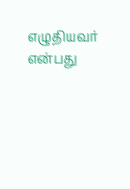எழுதியவர் என்பது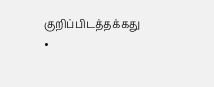குறிப்பிடத்தக்கது
•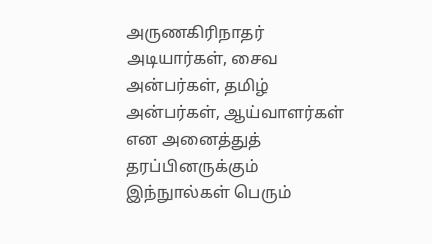அருணகிரிநாதர் அடியார்கள், சைவ அன்பர்கள், தமிழ் அன்பர்கள், ஆய்வாளர்கள் என அனைத்துத் தரப்பினருக்கும் இந்நுால்கள் பெரும்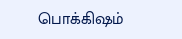பொக்கிஷம்